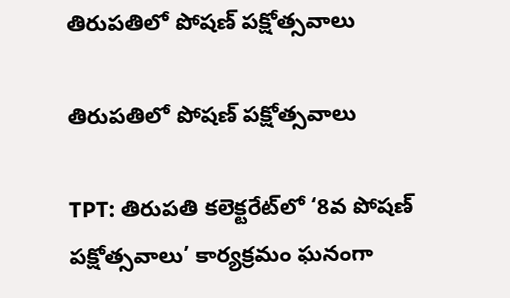తిరుపతిలో పోషణ్ పక్షోత్సవాలు

తిరుపతిలో పోషణ్ పక్షోత్సవాలు

TPT: తిరుపతి కలెక్టరేట్‌లో ‘8వ పోషణ్ పక్షోత్సవాలు’ కార్యక్రమం ఘనంగా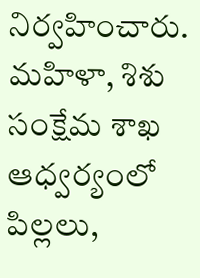నిర్వహించారు. మహిళా, శిశు సంక్షేమ శాఖ ఆధ్వర్యంలో పిల్లలు,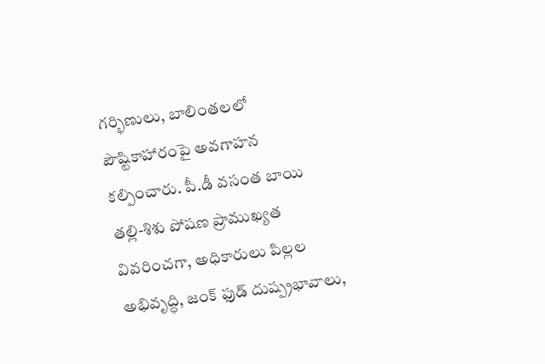గర్భిణులు, బాలింతలలో పౌష్టికాహారంపై అవగాహన కల్పించారు. పీ.డీ వసంత బాయి తల్లి-శిశు పోషణ ప్రాముఖ్యత వివరించగా, అధికారులు పిల్లల అభివృద్ధి, జంక్ ఫుడ్ దుష్ప్రభావాలు,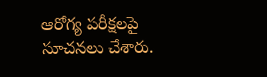ఆరోగ్య పరీక్షలపై సూచనలు చేశారు.